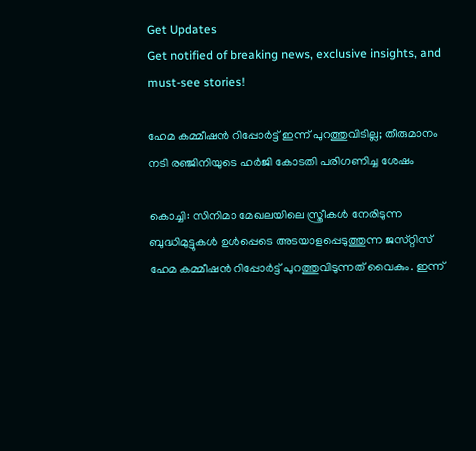Get Updates
Get notified of breaking news, exclusive insights, and must-see stories!

ഹേമ കമ്മീഷൻ റിപ്പോർട്ട് ഇന്ന് പുറത്തുവിടില്ല; തീരുമാനം നടി രഞ്ജിനിയുടെ ഹർജി കോടതി പരിഗണിച്ച ശേഷം

കൊച്ചി: സിനിമാ മേഖലയിലെ സ്ത്രീകൾ നേരിടുന്ന ബുദ്ധിമുട്ടുകൾ ഉൾപ്പെടെ അടയാളപ്പെടുത്തുന്ന ജസ്‌റ്റിസ് ഹേമ കമ്മീഷൻ റിപ്പോർട്ട് പുറത്തുവിടുന്നത് വൈകും. ഇന്ന്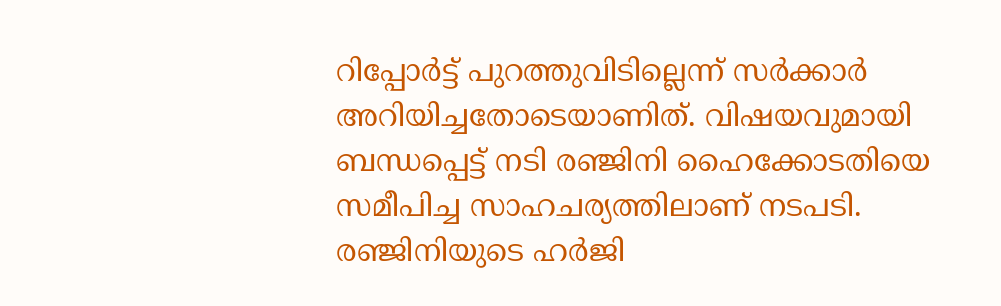റിപ്പോർട്ട് പുറത്തുവിടില്ലെന്ന് സർക്കാർ അറിയിച്ചതോടെയാണിത്. വിഷയവുമായി ബന്ധപ്പെട്ട് നടി രഞ്ജിനി ഹൈക്കോടതിയെ സമീപിച്ച സാഹചര്യത്തിലാണ് നടപടി. രഞ്ജിനിയുടെ ഹർജി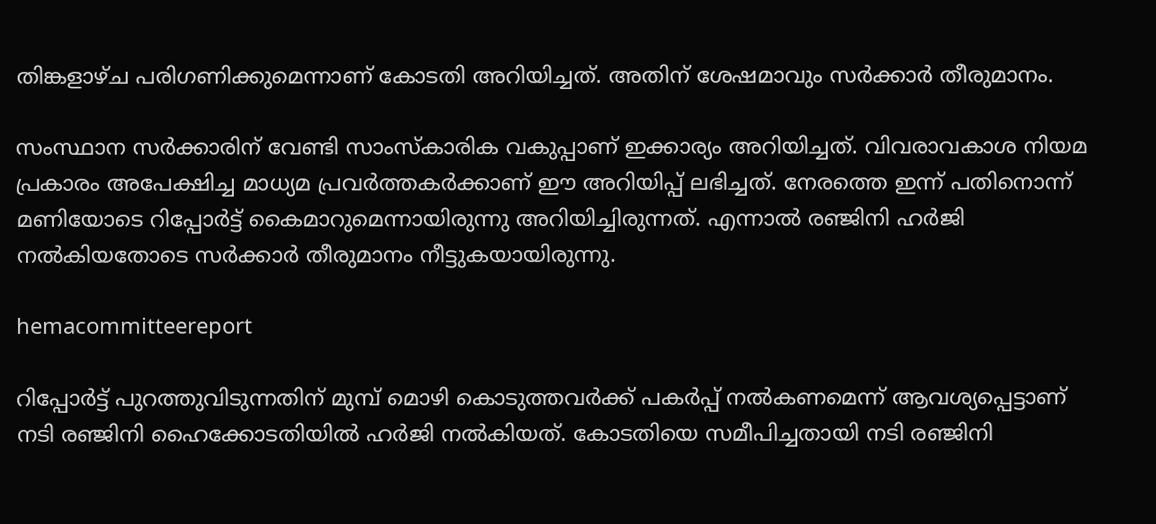തിങ്കളാഴ്‌ച പരിഗണിക്കുമെന്നാണ് കോടതി അറിയിച്ചത്. അതിന് ശേഷമാവും സർക്കാർ തീരുമാനം.

സംസ്ഥാന സർക്കാരിന് വേണ്ടി സാംസ്‌കാരിക വകുപ്പാണ് ഇക്കാര്യം അറിയിച്ചത്. വിവരാവകാശ നിയമ പ്രകാരം അപേക്ഷിച്ച മാധ്യമ പ്രവർത്തകർക്കാണ് ഈ അറിയിപ്പ് ലഭിച്ചത്. നേരത്തെ ഇന്ന് പതിനൊന്ന് മണിയോടെ റിപ്പോർട്ട് കൈമാറുമെന്നായിരുന്നു അറിയിച്ചിരുന്നത്. എന്നാൽ രഞ്ജിനി ഹർജി നൽകിയതോടെ സർക്കാർ തീരുമാനം നീട്ടുകയായിരുന്നു.

hemacommitteereport

റിപ്പോർട്ട് പുറത്തുവിടുന്നതിന് മുമ്പ് മൊഴി കൊടുത്തവർക്ക് പകർപ്പ് നൽകണമെന്ന് ആവശ്യപ്പെട്ടാണ് നടി രഞ്ജിനി ഹൈക്കോടതിയിൽ ഹർജി നൽകിയത്. കോടതിയെ സമീപിച്ചതായി നടി രഞ്ജിനി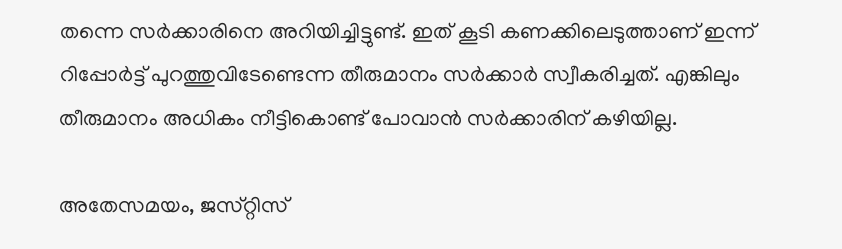തന്നെ സർക്കാരിനെ അറിയിച്ചിട്ടുണ്ട്. ഇത് കൂടി കണക്കിലെടുത്താണ് ഇന്ന് റിപ്പോർട്ട് പുറത്തുവിടേണ്ടെന്ന തീരുമാനം സർക്കാർ സ്വീകരിച്ചത്. എങ്കിലും തീരുമാനം അധികം നീട്ടികൊണ്ട് പോവാൻ സർക്കാരിന് കഴിയില്ല.

അതേസമയം, ജസ്‌റ്റിസ്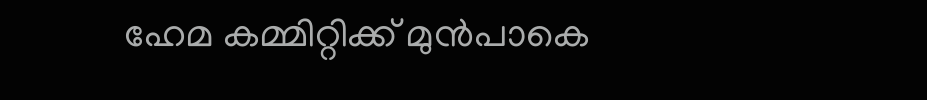ഹേമ കമ്മിറ്റിക്ക് മുൻപാകെ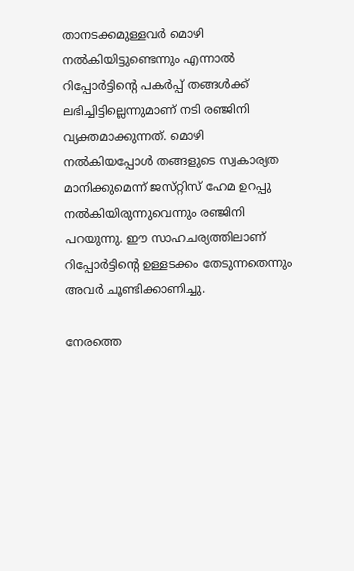താനടക്കമുള്ളവര്‍ മൊഴി നൽകിയിട്ടുണ്ടെന്നും എന്നാൽ റിപ്പോർട്ടിന്റെ പകർപ്പ് തങ്ങൾക്ക് ലഭിച്ചിട്ടില്ലെന്നുമാണ് നടി രഞ്ജിനി വ്യക്തമാക്കുന്നത്. മൊഴി നൽകിയപ്പോൾ തങ്ങളുടെ സ്വകാര്യത മാനിക്കുമെന്ന് ജസ്‌റ്റിസ് ഹേമ ഉറപ്പു നൽകിയിരുന്നുവെന്നും രഞ്ജിനി പറയുന്നു. ഈ സാഹചര്യത്തിലാണ് റിപ്പോർട്ടിന്റെ ഉള്ളടക്കം തേടുന്നതെന്നും അവർ ചൂണ്ടിക്കാണിച്ചു.

നേരത്തെ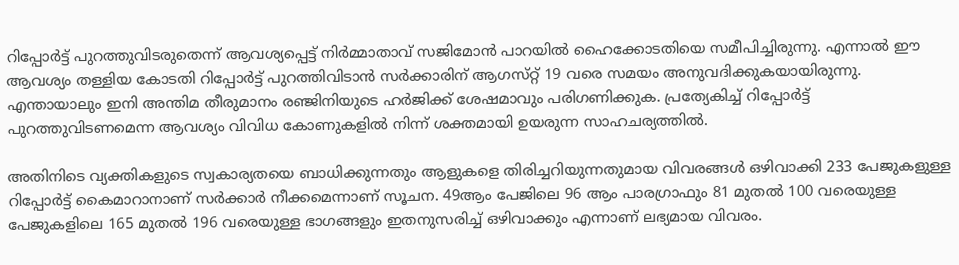റിപ്പോർട്ട് പുറത്തുവിടരുതെന്ന് ആവശ്യപ്പെട്ട് നിർമ്മാതാവ് സജിമോൻ പാറയിൽ ഹൈക്കോടതിയെ സമീപിച്ചിരുന്നു. എന്നാൽ ഈ ആവശ്യം തള്ളിയ കോടതി റിപ്പോർട്ട് പുറത്തിവിടാൻ സർക്കാരിന് ആഗസ്‌റ്റ് 19 വരെ സമയം അനുവദിക്കുകയായിരുന്നു. എന്തായാലും ഇനി അന്തിമ തീരുമാനം രഞ്ജിനിയുടെ ഹർജിക്ക് ശേഷമാവും പരിഗണിക്കുക. പ്രത്യേകിച്ച് റിപ്പോർട്ട് പുറത്തുവിടണമെന്ന ആവശ്യം വിവിധ കോണുകളിൽ നിന്ന് ശക്തമായി ഉയരുന്ന സാഹചര്യത്തിൽ.

അതിനിടെ വ്യക്തികളുടെ സ്വകാര്യതയെ ബാധിക്കുന്നതും ആളുകളെ തിരിച്ചറിയുന്നതുമായ വിവരങ്ങൾ ഒഴിവാക്കി 233 പേജുകളുള്ള റിപ്പോർട്ട് കൈമാറാനാണ് സർക്കാർ നീക്കമെന്നാണ് സൂചന. 49ആം പേജിലെ 96 ആം പാരഗ്രാഫും 81 മുതൽ 100 വരെയുള്ള പേജുകളിലെ 165 മുതൽ 196 വരെയുള്ള ഭാഗങ്ങളും ഇതനുസരിച്ച് ഒഴിവാക്കും എന്നാണ് ലഭ്യമായ വിവരം.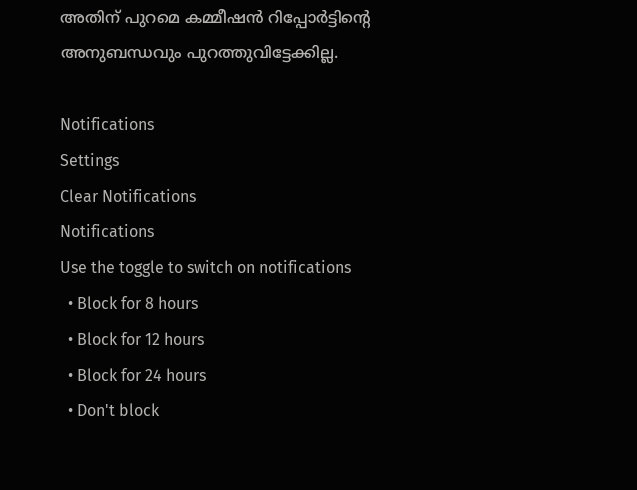അതിന് പുറമെ കമ്മീഷൻ റിപ്പോർട്ടിന്റെ അനുബന്ധവും പുറത്തുവിട്ടേക്കില്ല.

Notifications
Settings
Clear Notifications
Notifications
Use the toggle to switch on notifications
  • Block for 8 hours
  • Block for 12 hours
  • Block for 24 hours
  • Don't block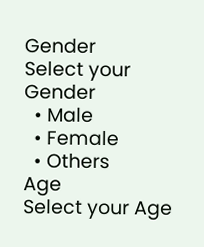Gender
Select your Gender
  • Male
  • Female
  • Others
Age
Select your Age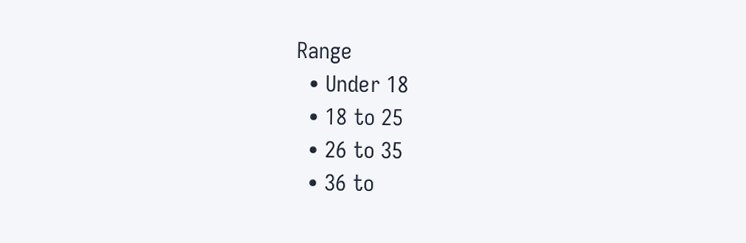Range
  • Under 18
  • 18 to 25
  • 26 to 35
  • 36 to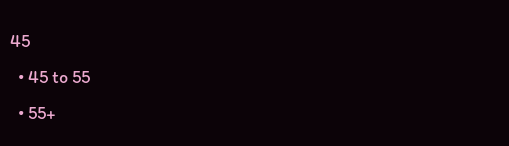45
  • 45 to 55
  • 55+